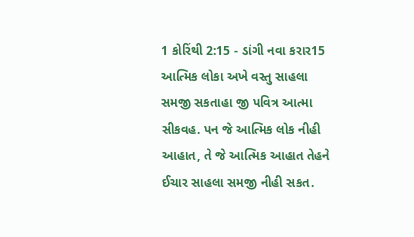1 કોરિંથી 2:15 - ડાંગી નવા કરાર15 આત્મિક લોકા અખે વસ્તુ સાહલા સમજી સકતાહા જી પવિત્ર આત્મા સીકવહ. પન જે આત્મિક લોક નીહી આહાત, તે જે આત્મિક આહાત તેહને ઈચાર સાહલા સમજી નીહી સકત.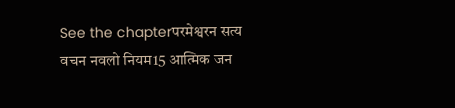See the chapterपरमेश्वरन सत्य वचन नवलो नियम15 आत्मिक जन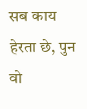सब काय हेरता छे, पुन वो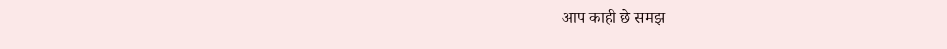आप काही छे समझ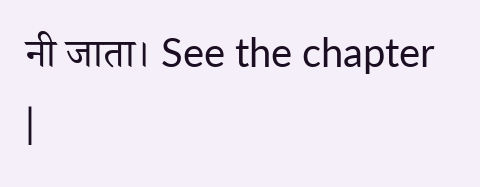नी जाता। See the chapter |